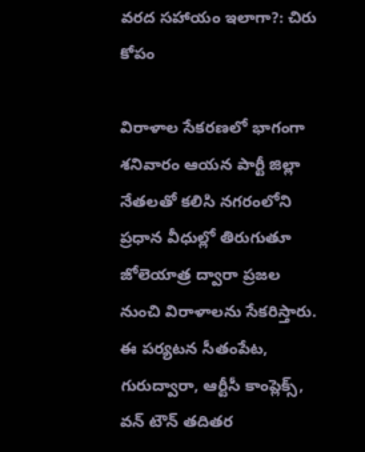వరద సహాయం ఇలాగా?: చిరు కోపం

విరాళాల సేకరణలో భాగంగా శనివారం ఆయన పార్టీ జిల్లా నేతలతో కలిసి నగరంలోని ప్రధాన వీధుల్లో తిరుగుతూ జోలెయాత్ర ద్వారా ప్రజల నుంచి విరాళాలను సేకరిస్తారు. ఈ పర్యటన సీతంపేట, గురుద్వారా, ఆర్టీసీ కాంప్లెక్స్, వన్ టౌన్ తదితర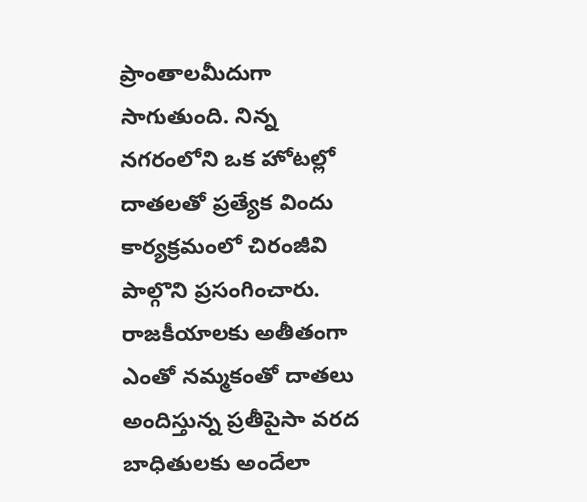ప్రాంతాలమీదుగా సాగుతుంది. నిన్న నగరంలోని ఒక హోటల్లో దాతలతో ప్రత్యేక విందు కార్యక్రమంలో చిరంజీవి పాల్గొని ప్రసంగించారు. రాజకీయాలకు అతీతంగా ఎంతో నమ్మకంతో దాతలు అందిస్తున్న ప్రతీపైసా వరద బాధితులకు అందేలా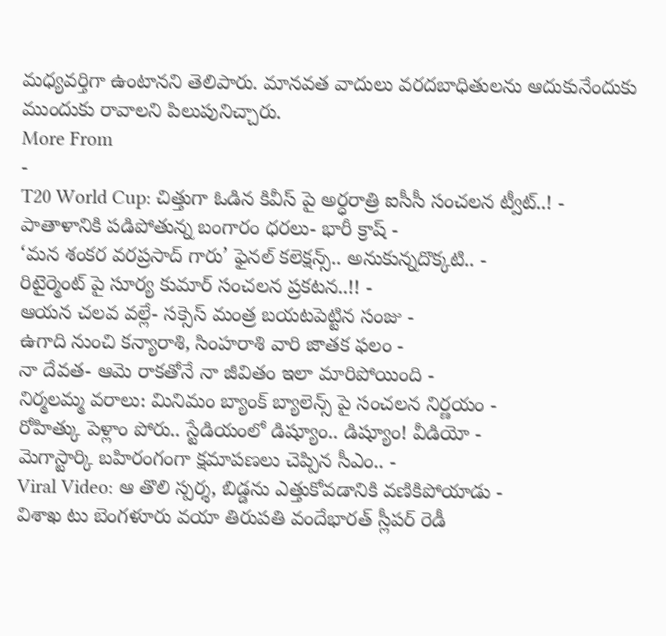మధ్యవర్తిగా ఉంటానని తెలిపారు. మానవత వాదులు వరదబాధితులను ఆదుకునేందుకు ముందుకు రావాలని పిలుపునిచ్చారు.
More From
-
T20 World Cup: చిత్తుగా ఓడిన కివీస్ పై అర్ధరాత్రి ఐసీసీ సంచలన ట్వీట్..! -
పాతాళానికి పడిపోతున్న బంగారం ధరలు- భారీ క్రాష్ -
‘మన శంకర వరప్రసాద్ గారు’ ఫైనల్ కలెక్షన్స్.. అనుకున్నదొక్కటి.. -
రిటైర్మెంట్ పై సూర్య కుమార్ సంచలన ప్రకటన..!! -
ఆయన చలవ వల్లే- సక్సెస్ మంత్ర బయటపెట్టిన సంజు -
ఉగాది నుంచి కన్యారాశి, సింహరాశి వారి జాతక ఫలం -
నా దేవత- ఆమె రాకతోనే నా జీవితం ఇలా మారిపోయింది -
నిర్మలమ్మ వరాలు: మినిమం బ్యాంక్ బ్యాలెన్స్ పై సంచలన నిర్ణయం -
రోహిత్కు పెళ్లాం పోరు.. స్టేడియంలో డిష్యూం.. డిష్యూం! వీడియో -
మెగాస్టార్కి బహిరంగంగా క్షమాపణలు చెప్పిన సీఎం.. -
Viral Video: ఆ తొలి స్పర్శ, బిడ్డను ఎత్తుకోవడానికి వణికిపోయాడు -
విశాఖ టు బెంగళూరు వయా తిరుపతి వందేభారత్ స్లీపర్ రెడీ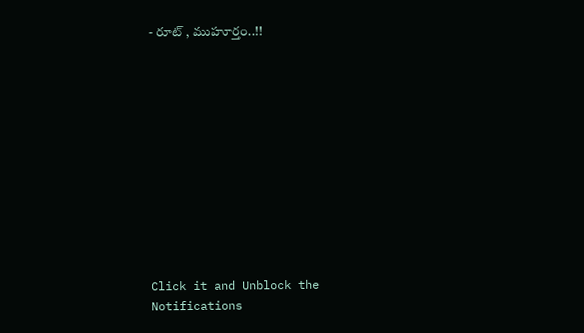- రూట్ , ముహూర్తం..!!












Click it and Unblock the Notifications